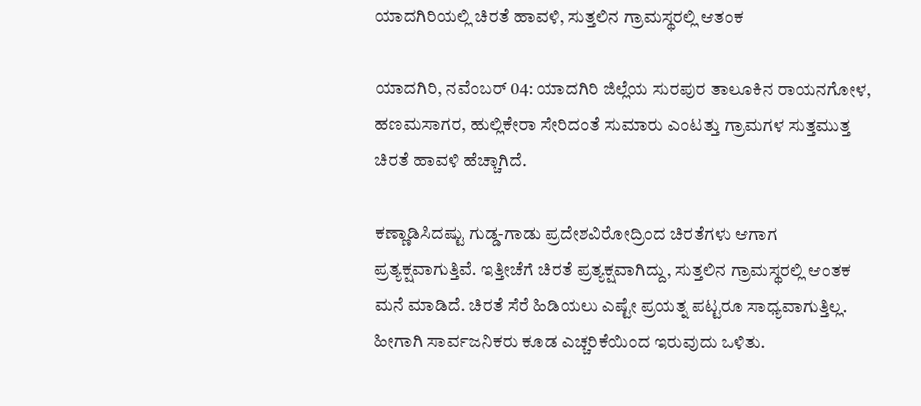ಯಾದಗಿರಿಯಲ್ಲಿ ಚಿರತೆ ಹಾವಳಿ, ಸುತ್ತಲಿನ ಗ್ರಾಮಸ್ಥರಲ್ಲಿ ಆತಂಕ

ಯಾದಗಿರಿ, ನವೆಂಬರ್ 04: ಯಾದಗಿರಿ ಜಿಲ್ಲೆಯ ಸುರಪುರ ತಾಲೂಕಿನ ರಾಯನಗೋಳ, ಹಣಮಸಾಗರ, ಹುಲ್ಲಿಕೇರಾ ಸೇರಿದಂತೆ ಸುಮಾರು ಎಂಟತ್ತು ಗ್ರಾಮಗಳ ಸುತ್ತಮುತ್ತ ಚಿರತೆ ಹಾವಳಿ ಹೆಚ್ಚಾಗಿದೆ.

ಕಣ್ಣಾಡಿಸಿದಷ್ಟು ಗುಡ್ಡ-ಗಾಡು ಪ್ರದೇಶವಿರೋದ್ರಿಂದ ಚಿರತೆಗಳು ಆಗಾಗ ಪ್ರತ್ಯಕ್ಷವಾಗುತ್ತಿವೆ. ಇತ್ತೀಚೆಗೆ ಚಿರತೆ ಪ್ರತ್ಯಕ್ಷವಾಗಿದ್ದು, ಸುತ್ತಲಿನ ಗ್ರಾಮಸ್ಥರಲ್ಲಿ ಆಂತಕ ಮನೆ ಮಾಡಿದೆ. ಚಿರತೆ ಸೆರೆ ಹಿಡಿಯಲು ಎಷ್ಟೇ ಪ್ರಯತ್ನ ಪಟ್ಟರೂ ಸಾಧ್ಯವಾಗುತ್ತಿಲ್ಲ. ಹೀಗಾಗಿ ಸಾರ್ವಜನಿಕರು ಕೂಡ ಎಚ್ಚರಿಕೆಯಿಂದ ಇರುವುದು ಒಳಿತು.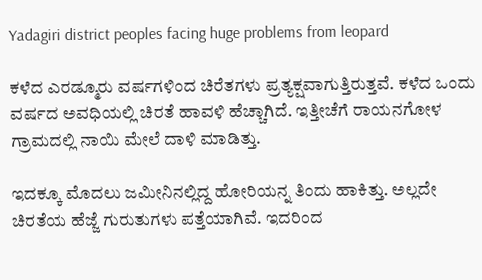Yadagiri district peoples facing huge problems from leopard

ಕಳೆದ ಎರಡ್ಮೂರು ವರ್ಷಗಳಿಂದ ಚಿರೆತಗಳು ಪ್ರತ್ಯಕ್ಷವಾಗುತ್ತಿರುತ್ತವೆ. ಕಳೆದ ಒಂದು ವರ್ಷದ ಅವಧಿಯಲ್ಲಿ ಚಿರತೆ ಹಾವಳಿ ಹೆಚ್ಚಾಗಿದೆ. ಇತ್ತೀಚೆಗೆ ರಾಯನಗೋಳ ಗ್ರಾಮದಲ್ಲಿ ನಾಯಿ ಮೇಲೆ ದಾಳಿ ಮಾಡಿತ್ತು.

ಇದಕ್ಕೂ ಮೊದಲು ಜಮೀನಿನಲ್ಲಿದ್ದ ಹೋರಿಯನ್ನ ತಿಂದು ಹಾಕಿತ್ತು. ಅಲ್ಲದೇ ಚಿರತೆಯ ಹೆಜ್ಜೆ ಗುರುತುಗಳು ಪತ್ತೆಯಾಗಿವೆ. ಇದರಿಂದ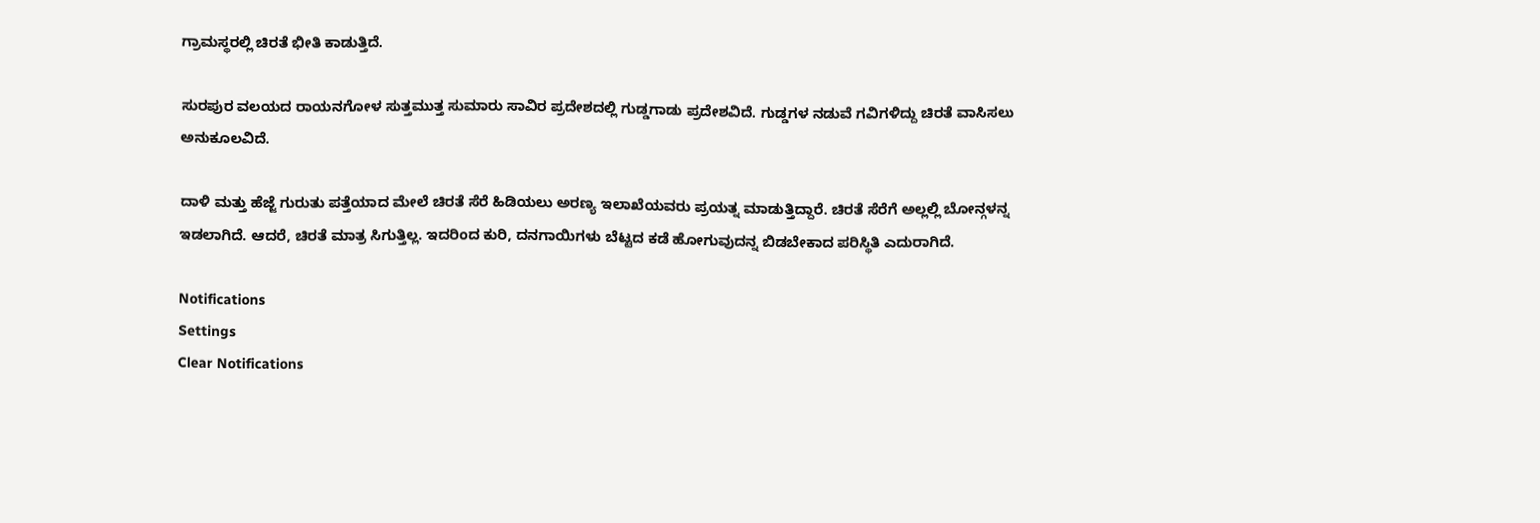ಗ್ರಾಮಸ್ಥರಲ್ಲಿ ಚಿರತೆ ಭೀತಿ ಕಾಡುತ್ತಿದೆ.

ಸುರಪುರ ವಲಯದ ರಾಯನಗೋಳ ಸುತ್ತಮುತ್ತ ಸುಮಾರು ಸಾವಿರ ಪ್ರದೇಶದಲ್ಲಿ ಗುಡ್ಡಗಾಡು ಪ್ರದೇಶವಿದೆ. ಗುಡ್ಡಗಳ ನಡುವೆ ಗವಿಗಳಿದ್ದು ಚಿರತೆ ವಾಸಿಸಲು ಅನುಕೂಲವಿದೆ.

ದಾಳಿ ಮತ್ತು ಹೆಜ್ಜೆ ಗುರುತು ಪತ್ತೆಯಾದ ಮೇಲೆ ಚಿರತೆ ಸೆರೆ ಹಿಡಿಯಲು ಅರಣ್ಯ ಇಲಾಖೆಯವರು ಪ್ರಯತ್ನ ಮಾಡುತ್ತಿದ್ದಾರೆ. ಚಿರತೆ ಸೆರೆಗೆ ಅಲ್ಲಲ್ಲಿ ಬೋನ್ಗಳನ್ನ ಇಡಲಾಗಿದೆ. ಆದರೆ, ಚಿರತೆ ಮಾತ್ರ ಸಿಗುತ್ತಿಲ್ಲ. ಇದರಿಂದ ಕುರಿ, ದನಗಾಯಿಗಳು ಬೆಟ್ಟದ ಕಡೆ ಹೋಗುವುದನ್ನ ಬಿಡಬೇಕಾದ ಪರಿಸ್ಥಿತಿ ಎದುರಾಗಿದೆ.

Notifications
Settings
Clear Notifications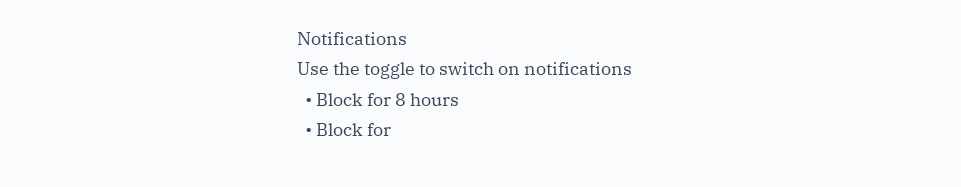Notifications
Use the toggle to switch on notifications
  • Block for 8 hours
  • Block for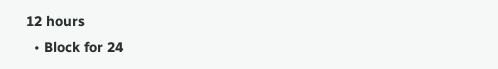12 hours
  • Block for 24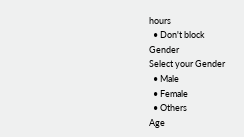hours
  • Don't block
Gender
Select your Gender
  • Male
  • Female
  • Others
Age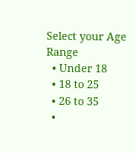Select your Age Range
  • Under 18
  • 18 to 25
  • 26 to 35
  •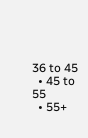36 to 45
  • 45 to 55
  • 55+